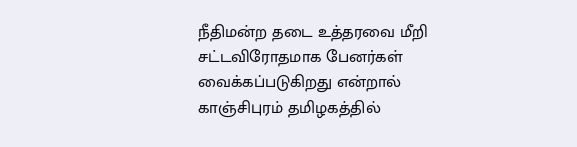நீதிமன்ற தடை உத்தரவை மீறி சட்டவிரோதமாக பேனர்கள் வைக்கப்படுகிறது என்றால் காஞ்சிபுரம் தமிழகத்தில்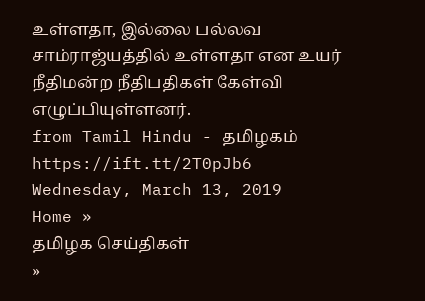உள்ளதா, இல்லை பல்லவ சாம்ராஜ்யத்தில் உள்ளதா என உயர் நீதிமன்ற நீதிபதிகள் கேள்வி எழுப்பியுள்ளனர்.
from Tamil Hindu - தமிழகம் https://ift.tt/2T0pJb6
Wednesday, March 13, 2019
Home »
தமிழக செய்திகள்
»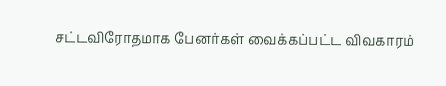சட்டவிரோதமாக பேனர்கள் வைக்கப்பட்ட விவகாரம்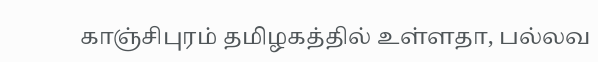காஞ்சிபுரம் தமிழகத்தில் உள்ளதா, பல்லவ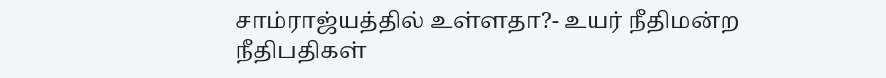சாம்ராஜ்யத்தில் உள்ளதா?- உயர் நீதிமன்ற நீதிபதிகள்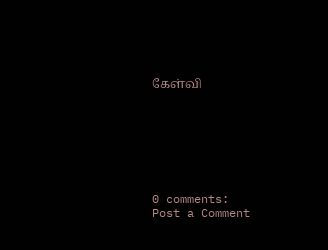கேள்வி







0 comments:
Post a Comment